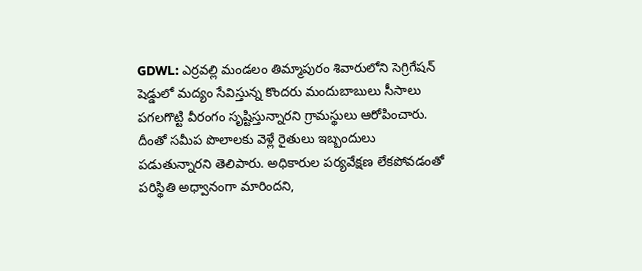GDWL: ఎర్రవల్లి మండలం తిమ్మాపురం శివారులోని సెగ్రిగేషన్ షెడ్డులో మద్యం సేవిస్తున్న కొందరు మందుబాబులు సీసాలు పగలగొట్టి వీరంగం సృష్టిస్తున్నారని గ్రామస్థులు ఆరోపించారు. దీంతో సమీప పొలాలకు వెళ్లే రైతులు ఇబ్బందులు పడుతున్నారని తెలిపారు. అధికారుల పర్యవేక్షణ లేకపోవడంతో పరిస్థితి అధ్వానంగా మారిందని,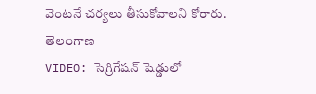వెంటనే చర్యలు తీసుకోవాలని కోరారు.
తెలంగాణ
VIDEO: సెగ్రిగేషన్ షెడ్డులో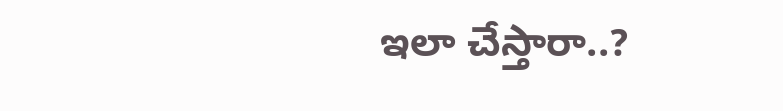ఇలా చేస్తారా..?